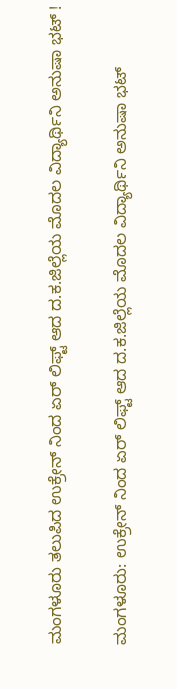ಮಂಗಳೂರು ತಲುಪಿದ ಉಕ್ರೇನ್ ನಿಂದ ಏರ್ ಲಿಫ್ಟ್ ಆದ ದ.ಕ.ಜಿಲ್ಲೆಯ ಮೊದಲ ವಿದ್ಯಾರ್ಥಿನಿ ಅನುಷಾ ಭಟ್ !

ಮಂಗಳೂರು: ಉಕ್ರೇನ್ ನಿಂದ ಏರ್ ಲಿಫ್ಟ್ ಆದ ದ.ಕ.ಜಿಲ್ಲೆಯ ಮೊದಲ ವಿದ್ಯಾರ್ಥಿನಿ ಅನುಷಾ ಭಟ್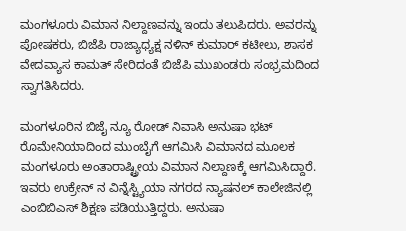ಮಂಗಳೂರು ವಿಮಾನ ನಿಲ್ದಾಣವನ್ನು ಇಂದು ತಲುಪಿದರು. ಅವರನ್ನು ಪೋಷಕರು, ಬಿಜೆಪಿ ರಾಜ್ಯಾಧ್ಯಕ್ಷ ನಳಿನ್ ಕುಮಾರ್ ಕಟೀಲು, ಶಾಸಕ ವೇದವ್ಯಾಸ ಕಾಮತ್ ಸೇರಿದಂತೆ ಬಿಜೆಪಿ ಮುಖಂಡರು ಸಂಭ್ರಮದಿಂದ  ಸ್ವಾಗತಿಸಿದರು.

ಮಂಗಳೂರಿನ ಬಿಜೈ ನ್ಯೂ ರೋಡ್ ನಿವಾಸಿ ಅನುಷಾ ಭಟ್  ರೊಮೇನಿಯಾದಿಂದ ಮುಂಬೈಗೆ ಆಗಮಿಸಿ ವಿಮಾನದ ಮೂಲಕ ಮಂಗಳೂರು ಅಂತಾರಾಷ್ಟ್ರೀಯ ವಿಮಾನ ನಿಲ್ದಾಣಕ್ಕೆ ಆಗಮಿಸಿದ್ದಾರೆ‌. ಇವರು ಉಕ್ರೇನ್ ನ ವಿನ್ನೆಸ್ಟ್ಯಿಯಾ ನಗರದ ನ್ಯಾಷನಲ್ ಕಾಲೇಜಿನಲ್ಲಿ ಎಂಬಿಬಿಎಸ್ ಶಿಕ್ಷಣ ಪಡಿಯುತ್ತಿದ್ದರು‌. ಅನುಷಾ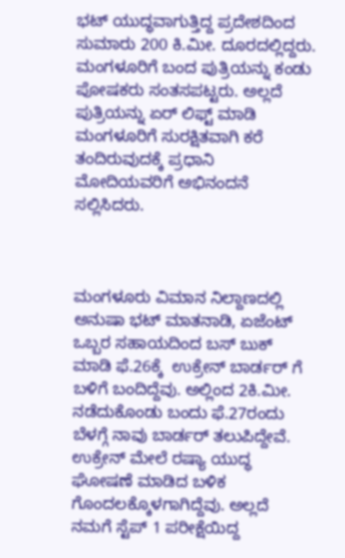ಭಟ್‌ ಯುದ್ಧವಾಗುತ್ತಿದ್ದ ಪ್ರದೇಶದಿಂದ ಸುಮಾರು 200 ಕಿ.ಮೀ. ದೂರದಲ್ಲಿದ್ದರು. ಮಂಗಳೂರಿಗೆ ಬಂದ ಪುತ್ರಿಯನ್ನು ಕಂಡು ಪೋಷಕರು ಸಂತಸಪಟ್ಟರು‌. ಅಲ್ಲದೆ ಪುತ್ರಿಯನ್ನು ಏರ್ ಲಿಫ್ಟ್ ಮಾಡಿ ಮಂಗಳೂರಿಗೆ ಸುರಕ್ಷಿತವಾಗಿ ಕರೆ ತಂದಿರುವುದಕ್ಕೆ ಪ್ರಧಾನಿ ಮೋದಿಯವರಿಗೆ ಅಭಿನಂದನೆ ಸಲ್ಲಿಸಿದರು.



ಮಂಗಳೂರು ವಿಮಾನ ನಿಲ್ದಾಣದಲ್ಲಿ  ಅನುಷಾ ಭಟ್ ಮಾತನಾಡಿ, ಏಜೆಂಟ್ ಒಬ್ಬರ ಸಹಾಯದಿಂದ ಬಸ್ ಬುಕ್ ಮಾಡಿ ಫೆ.26ಕ್ಕೆ  ಉಕ್ರೇನ್ ಬಾರ್ಡರ್ ಗೆ ಬಳಿಗೆ ಬಂದಿದ್ದೆವು. ಅಲ್ಲಿಂದ 2ಕಿ.ಮೀ. ನಡೆದುಕೊಂಡು ಬಂದು ಫೆ.27ರಂದು ಬೆಳಗ್ಗೆ ನಾವು ಬಾರ್ಡರ್ ತಲುಪಿದ್ದೇವೆ. ಉಕ್ರೇನ್ ಮೇಲೆ ರಷ್ಯಾ ಯುದ್ಧ ಘೋಷಣೆ ಮಾಡಿದ ಬಳಿಕ ಗೊಂದಲಕ್ಕೊಳಗಾಗಿದ್ದೆವು. ಅಲ್ಲದೆ ನಮಗೆ ಸ್ಟೆಪ್ 1 ಪರೀಕ್ಷೆಯಿದ್ದ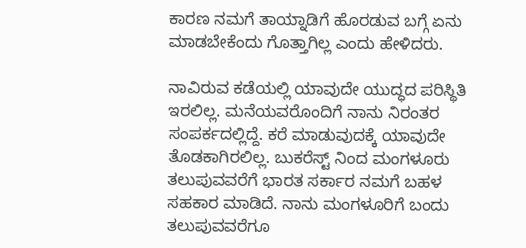ಕಾರಣ ನಮಗೆ ತಾಯ್ನಾಡಿಗೆ ಹೊರಡುವ ಬಗ್ಗೆ ಏನು ಮಾಡಬೇಕೆಂದು ಗೊತ್ತಾಗಿಲ್ಲ ಎಂದು ಹೇಳಿದರು.

ನಾವಿರುವ ಕಡೆಯಲ್ಲಿ ಯಾವುದೇ ಯುದ್ಧದ ಪರಿಸ್ಥಿತಿ ಇರಲಿಲ್ಲ. ಮನೆಯವರೊಂದಿಗೆ ನಾನು ನಿರಂತರ ಸಂಪರ್ಕದಲ್ಲಿದ್ದೆ. ಕರೆ ಮಾಡುವುದಕ್ಕೆ ಯಾವುದೇ ತೊಡಕಾಗಿರಲಿಲ್ಲ. ಬುಕರೆಸ್ಟ್ ನಿಂದ ಮಂಗಳೂರು ತಲುಪುವವರೆಗೆ ಭಾರತ ಸರ್ಕಾರ‌ ನಮಗೆ ಬಹಳ ಸಹಕಾರ ಮಾಡಿದೆ. ನಾನು ಮಂಗಳೂರಿಗೆ ಬಂದು ತಲುಪುವವರೆಗೂ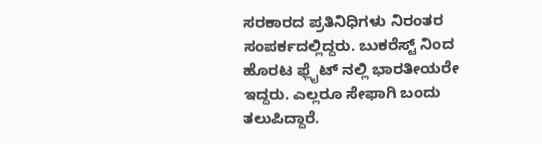ಸರಕಾರದ ಪ್ರತಿನಿಧಿಗಳು ನಿರಂತರ ಸಂಪರ್ಕದಲ್ಲಿದ್ದರು. ಬುಕರೆಸ್ಟ್ ನಿಂದ ಹೊರಟ ಫ್ಲೈಟ್ ನಲ್ಲಿ ಭಾರತೀಯರೇ ಇದ್ದರು. ಎಲ್ಲರೂ ಸೇಫಾಗಿ ಬಂದು ತಲುಪಿದ್ದಾರೆ.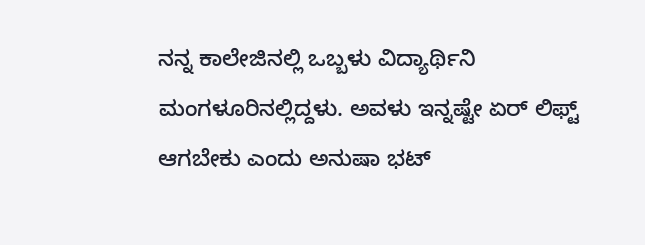ನನ್ನ ಕಾಲೇಜಿನಲ್ಲಿ ಒಬ್ಬಳು ವಿದ್ಯಾರ್ಥಿನಿ ಮಂಗಳೂರಿನಲ್ಲಿದ್ದಳು‌. ಅವಳು ಇನ್ನಷ್ಟೇ ಏರ್ ಲಿಫ್ಟ್ ಆಗಬೇಕು ಎಂದು ಅನುಷಾ ಭಟ್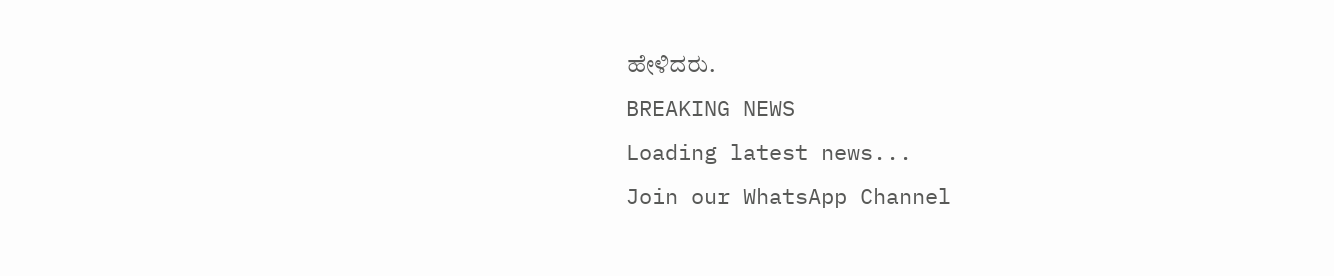ಹೇಳಿದರು.
BREAKING NEWS
Loading latest news...
Join our WhatsApp Channel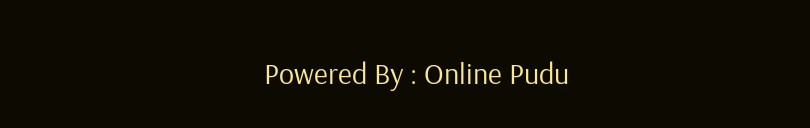Powered By : Online Pudu